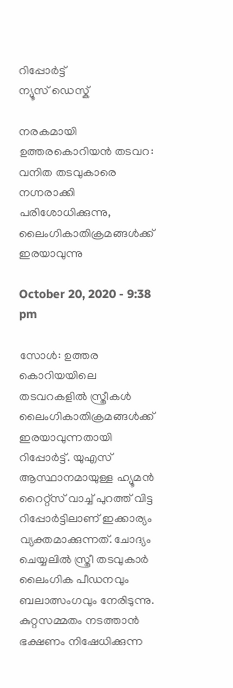റിപ്പോര്‍ട്ട്
ന്യൂസ് ഡെസ്ക്

നരകമായി ഉത്തരകൊറിയന്‍ തടവറ: വനിത തടവുകാരെ നഗ്നരാക്കി പരിശോധിക്കുന്നു, ലൈംഗികാതിക്രമങ്ങള്‍ക്ക് ഇരയാവുന്നു

October 20, 2020 - 9:38 pm

സോള്‍: ഉത്തര കൊറിയയിലെ തടവറകളില്‍ സ്ത്രീകള്‍ ലൈംഗികാതിക്രമങ്ങള്‍ക്ക് ഇരയാവുന്നതായി റിപ്പോര്‍ട്ട്. യുഎസ് ആസ്ഥാനമായുള്ള ഹ്യൂമന്‍ റൈറ്റ്‌സ് വാച്ച് പുറത്ത് വിട്ട റിപ്പോര്‍ട്ടിലാണ് ഇക്കാര്യം വ്യക്തമാക്കുന്നത്. ചോദ്യം ചെയ്യലില്‍ സ്ത്രീ തടവുകാര്‍ ലൈംഗിക പീഡനവും ബലാത്സംഗവും നേരിടുന്നു. കുറ്റസമ്മതം നടത്താന്‍ ഭക്ഷണം നിഷേധിക്കുന്ന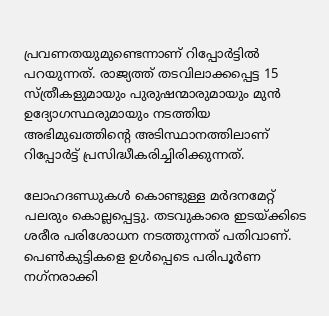പ്രവണതയുമുണ്ടെന്നാണ് റിപ്പോര്‍ട്ടില്‍ പറയുന്നത്. രാജ്യത്ത് തടവിലാക്കപ്പെട്ട 15 സ്ത്രീകളുമായും പുരുഷന്മാരുമായും മുന്‍ ഉദ്യോഗസ്ഥരുമായും നടത്തിയ അഭിമുഖത്തിന്റെ അടിസ്ഥാനത്തിലാണ് റിപ്പോര്‍ട്ട് പ്രസിദ്ധീകരിച്ചിരിക്കുന്നത്.

ലോഹദണ്ഡുകള്‍ കൊണ്ടുള്ള മര്‍ദനമേറ്റ് പലരും കൊല്ലപ്പെട്ടു. തടവുകാരെ ഇടയ്ക്കിടെ ശരീര പരിശോധന നടത്തുന്നത് പതിവാണ്. പെണ്‍കുട്ടികളെ ഉള്‍പ്പെടെ പരിപൂര്‍ണ നഗ്‌നരാക്കി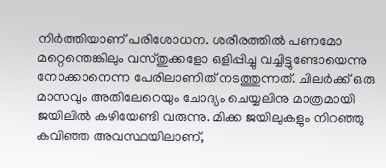നിര്‍ത്തിയാണ് പരിശോധന. ശരീരത്തില്‍ പണമോ മറ്റെന്തെങ്കിലും വസ്തുക്കളോ ഒളിപ്പിച്ചു വച്ചിട്ടുണ്ടോയെന്നു നോക്കാനെന്ന പേരിലാണിത് നടത്തുന്നത്. ചിലര്‍ക്ക് ഒരു മാസവും അതിലേറെയും ചോദ്യം ചെയ്യലിനു മാത്രമായി ജയിലില്‍ കഴിയേണ്ടി വരുന്നു. മിക്ക ജയിലുകളും നിറഞ്ഞു കവിഞ്ഞ അവസ്ഥയിലാണ്,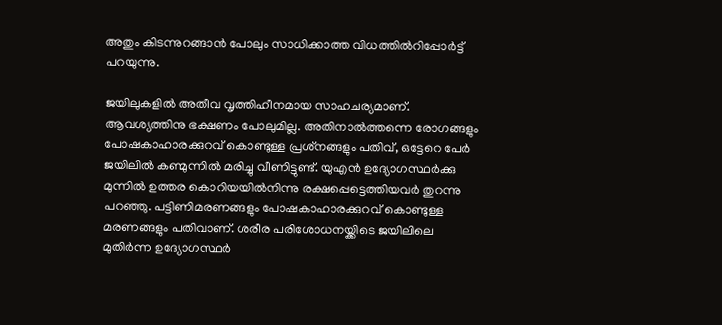അതും കിടന്നുറങ്ങാന്‍ പോലും സാധിക്കാത്ത വിധത്തില്‍റിപ്പോര്‍ട്ട് പറയുന്നു.

ജയിലുകളില്‍ അതീവ വൃത്തിഹീനമായ സാഹചര്യമാണ്. ആവശ്യത്തിനു ഭക്ഷണം പോലുമില്ല. അതിനാല്‍ത്തന്നെ രോഗങ്ങളും പോഷകാഹാരക്കുറവ് കൊണ്ടുള്ള പ്രശ്‌നങ്ങളും പതിവ്, ഒട്ടേറെ പേര്‍ ജയിലില്‍ കണ്മുന്നില്‍ മരിച്ചു വീണിട്ടുണ്ട്. യുഎന്‍ ഉദ്യോഗസ്ഥര്‍ക്കു മുന്നില്‍ ഉത്തര കൊറിയയില്‍നിന്നു രക്ഷപ്പെട്ടെത്തിയവര്‍ തുറന്നു പറഞ്ഞു. പട്ടിണിമരണങ്ങളും പോഷകാഹാരക്കുറവ് കൊണ്ടുള്ള മരണങ്ങളും പതിവാണ്. ശരീര പരിശോധനയ്ക്കിടെ ജയിലിലെ മുതിര്‍ന്ന ഉദ്യോഗസ്ഥര്‍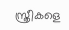സ്ത്രീകളെ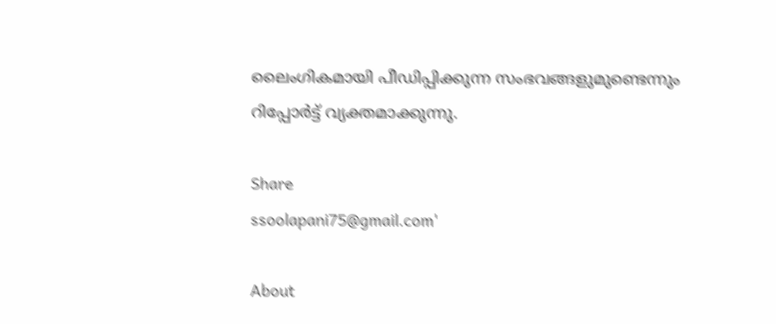ലൈംഗികമായി പീഡിപ്പിക്കുന്ന സംഭവങ്ങളുമുണ്ടെന്നും റിപ്പോര്‍ട്ട് വ്യക്തമാക്കുന്നു.

Share
ssoolapani75@gmail.com'

About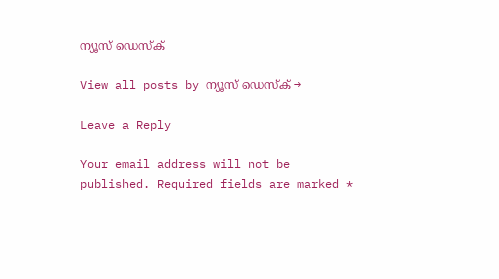ന്യൂസ് ഡെസ്ക്

View all posts by ന്യൂസ് ഡെസ്ക് →

Leave a Reply

Your email address will not be published. Required fields are marked *